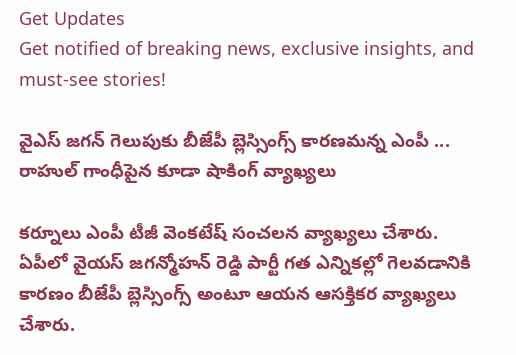Get Updates
Get notified of breaking news, exclusive insights, and must-see stories!

వైఎస్ జగన్ గెలుపుకు బీజేపీ బ్లెస్సింగ్స్ కారణమన్న ఎంపీ ... రాహుల్ గాంధీపైన కూడా షాకింగ్ వ్యాఖ్యలు

కర్నూలు ఎంపీ టీజీ వెంకటేష్ సంచలన వ్యాఖ్యలు చేశారు. ఏపీలో వైయస్ జగన్మోహన్ రెడ్డి పార్టీ గత ఎన్నికల్లో గెలవడానికి కారణం బీజేపీ బ్లెస్సింగ్స్ అంటూ ఆయన ఆసక్తికర వ్యాఖ్యలు చేశారు.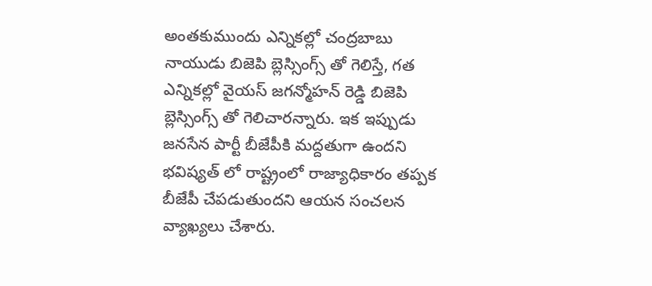అంతకుముందు ఎన్నికల్లో చంద్రబాబు నాయుడు బిజెపి బ్లెస్సింగ్స్ తో గెలిస్తే, గత ఎన్నికల్లో వైయస్ జగన్మోహన్ రెడ్డి బిజెపి బ్లెస్సింగ్స్ తో గెలిచారన్నారు. ఇక ఇప్పుడు జనసేన పార్టీ బీజేపీకి మద్దతుగా ఉందని భవిష్యత్ లో రాష్ట్రంలో రాజ్యాధికారం తప్పక బీజేపీ చేపడుతుందని ఆయన సంచలన వ్యాఖ్యలు చేశారు.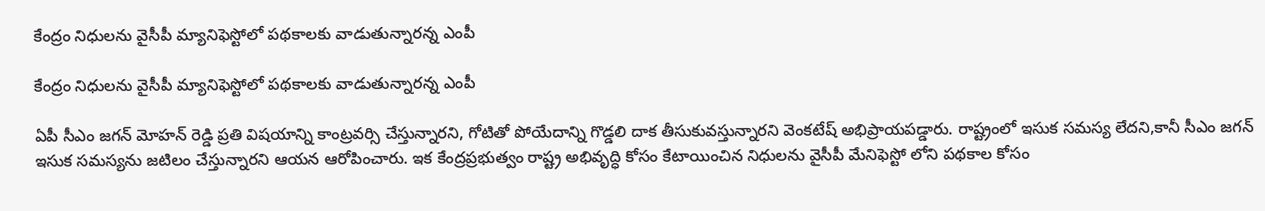కేంద్రం నిధులను వైసీపీ మ్యానిఫెస్టోలో పథకాలకు వాడుతున్నారన్న ఎంపీ

కేంద్రం నిధులను వైసీపీ మ్యానిఫెస్టోలో పథకాలకు వాడుతున్నారన్న ఎంపీ

ఏపీ సీఎం జగన్ మోహన్ రెడ్డి ప్రతి విషయాన్ని కాంట్రవర్సి చేస్తున్నారని, గోటితో పోయేదాన్ని గొడ్డలి దాక తీసుకువస్తున్నారని వెంకటేష్ అభిప్రాయపడ్డారు. రాష్ట్రంలో ఇసుక సమస్య లేదని,కానీ సీఎం జగన్ ఇసుక సమస్యను జటిలం చేస్తున్నారని ఆయన ఆరోపించారు. ఇక కేంద్రప్రభుత్వం రాష్ట్ర అభివృద్ధి కోసం కేటాయించిన నిధులను వైసీపీ మేనిఫెస్టో లోని పథకాల కోసం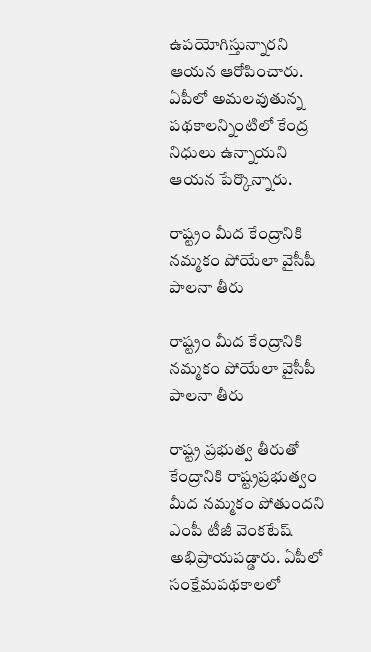ఉపయోగిస్తున్నారని ఆయన ఆరోపించారు. ఏపీలో అమలవుతున్న పథకాలన్నింటిలో కేంద్ర నిధులు ఉన్నాయని ఆయన పేర్కొన్నారు.

రాష్ట్రం మీద కేంద్రానికి నమ్మకం పోయేలా వైసీపీ పాలనా తీరు

రాష్ట్రం మీద కేంద్రానికి నమ్మకం పోయేలా వైసీపీ పాలనా తీరు

రాష్ట్ర ప్రభుత్వ తీరుతో కేంద్రానికి రాష్ట్రప్రభుత్వం మీద నమ్మకం పోతుందని ఎంపీ టీజీ వెంకటేష్ అభిప్రాయపడ్డారు. ఏపీలో సంక్షేమపథకాలలో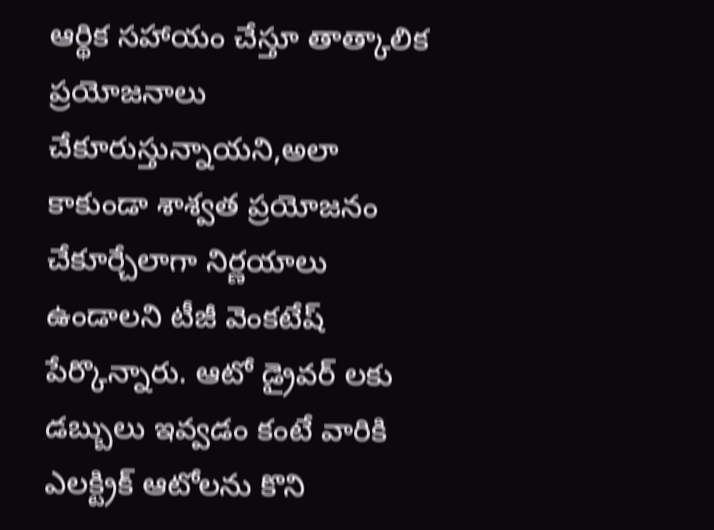ఆర్థిక సహాయం చేస్తూ తాత్కాలిక ప్రయోజనాలు చేకూరుస్తున్నాయని,అలా కాకుండా శాశ్వత ప్రయోజనం చేకూర్చేలాగా నిర్ణయాలు ఉండాలని టీజీ వెంకటేష్ పేర్కొన్నారు. ఆటో డ్రైవర్ లకు డబ్బులు ఇవ్వడం కంటే వారికి ఎలక్ట్రిక్ ఆటోలను కొని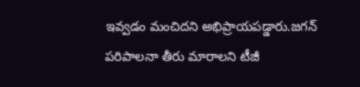ఇవ్వడం మంచిదని అభిప్రాయపడ్డారు.జగన్ పరిపాలనా తీరు మారాలని టీజీ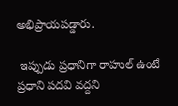అభిప్రాయపడ్డారు.

 ఇప్పుడు ప్రధానిగా రాహుల్ ఉంటే ప్రధాని పదవి వద్దని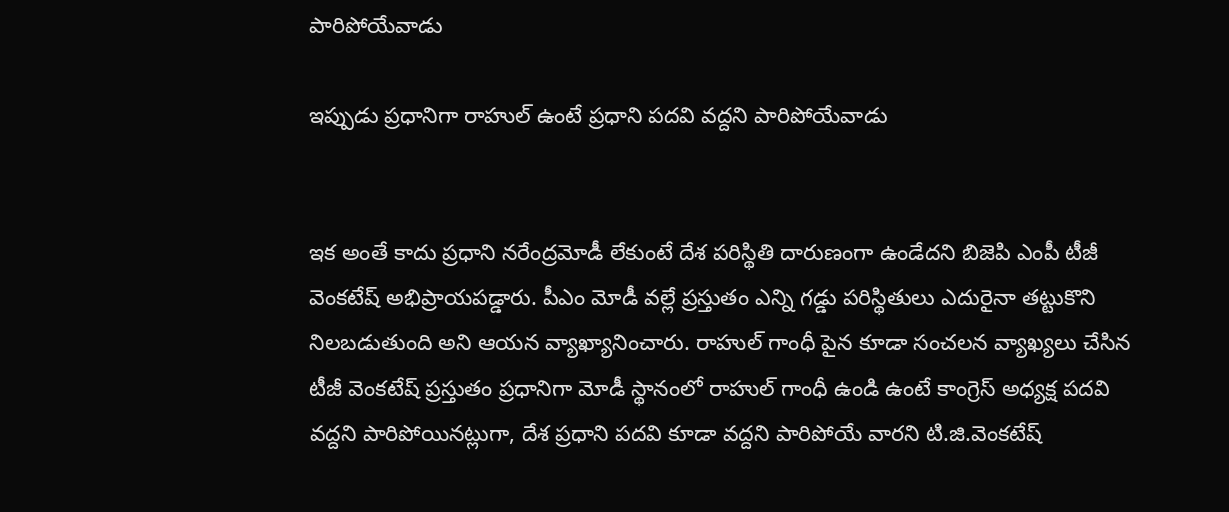పారిపోయేవాడు

ఇప్పుడు ప్రధానిగా రాహుల్ ఉంటే ప్రధాని పదవి వద్దని పారిపోయేవాడు


ఇక అంతే కాదు ప్రధాని నరేంద్రమోడీ లేకుంటే దేశ పరిస్థితి దారుణంగా ఉండేదని బిజెపి ఎంపీ టీజీ వెంకటేష్ అభిప్రాయపడ్డారు. పీఎం మోడీ వల్లే ప్రస్తుతం ఎన్ని గడ్డు పరిస్థితులు ఎదురైనా తట్టుకొని నిలబడుతుంది అని ఆయన వ్యాఖ్యానించారు. రాహుల్ గాంధీ పైన కూడా సంచలన వ్యాఖ్యలు చేసిన టీజీ వెంకటేష్ ప్రస్తుతం ప్రధానిగా మోడీ స్థానంలో రాహుల్ గాంధీ ఉండి ఉంటే కాంగ్రెస్ అధ్యక్ష పదవి వద్దని పారిపోయినట్లుగా, దేశ ప్రధాని పదవి కూడా వద్దని పారిపోయే వారని టి.జి.వెంకటేష్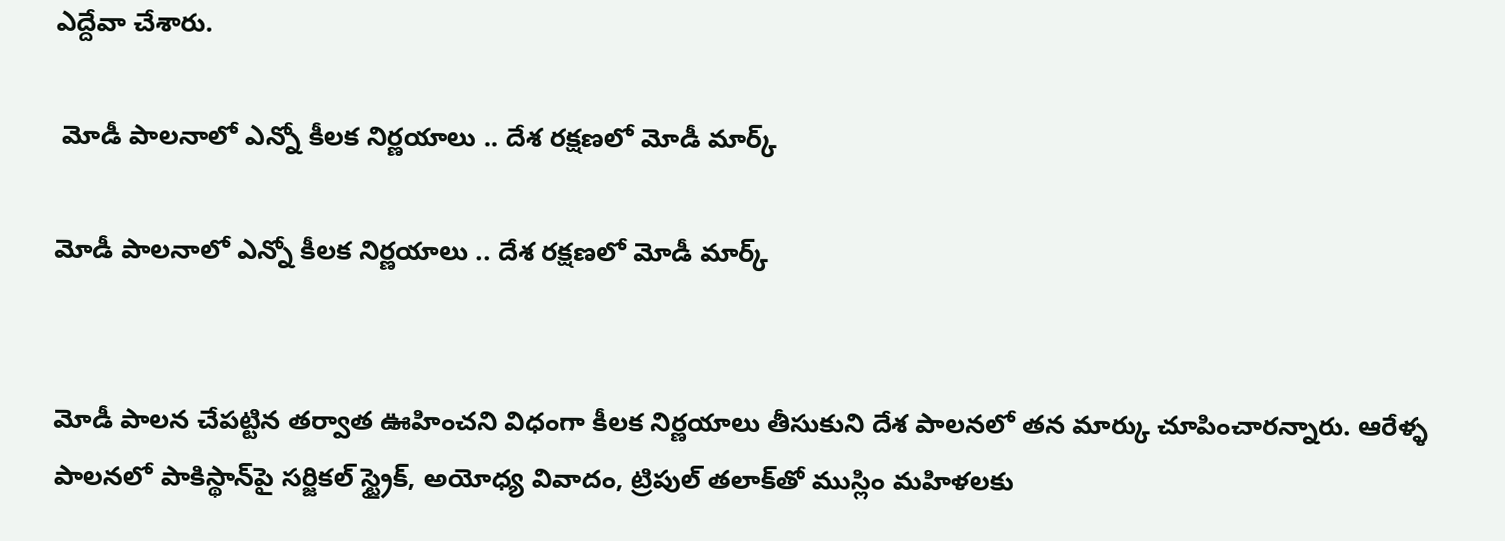ఎద్దేవా చేశారు.

 మోడీ పాలనాలో ఎన్నో కీలక నిర్ణయాలు .. దేశ రక్షణలో మోడీ మార్క్

మోడీ పాలనాలో ఎన్నో కీలక నిర్ణయాలు .. దేశ రక్షణలో మోడీ మార్క్


మోడీ పాలన చేపట్టిన తర్వాత ఊహించని విధంగా కీలక నిర్ణయాలు తీసుకుని దేశ పాలనలో తన మార్కు చూపించారన్నారు. ఆరేళ్ళ పాలనలో పాకిస్థాన్‌పై సర్జికల్ స్ట్రైక్, అయోధ్య వివాదం, ట్రిపుల్ తలాక్‌తో ముస్లిం మహిళలకు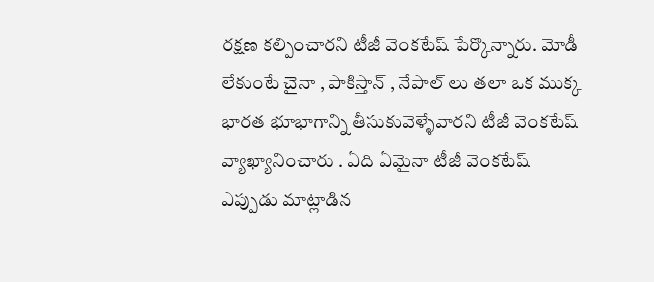రక్షణ కల్పించారని టీజీ వెంకటేష్ పేర్కొన్నారు. మోడీ లేకుంటే చైనా , పాకిస్తాన్ , నేపాల్ లు తలా ఒక ముక్క భారత భూభాగాన్ని తీసుకువెళ్ళేవారని టీజీ వెంకటేష్ వ్యాఖ్యానించారు . ఏది ఏమైనా టీజీ వెంకటేష్ ఎప్పుడు మాట్లాడిన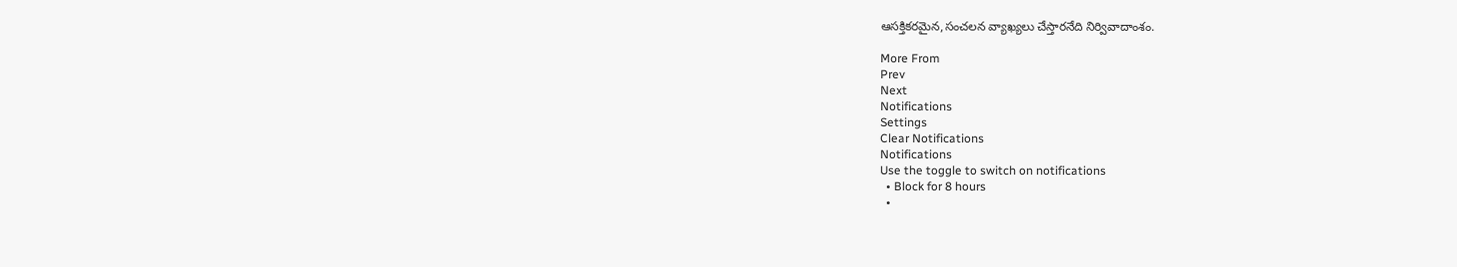ఆసక్తికరమైన,సంచలన వ్యాఖ్యలు చేస్తారనేది నిర్వివాదాంశం.

More From
Prev
Next
Notifications
Settings
Clear Notifications
Notifications
Use the toggle to switch on notifications
  • Block for 8 hours
  •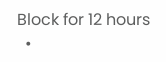Block for 12 hours
  •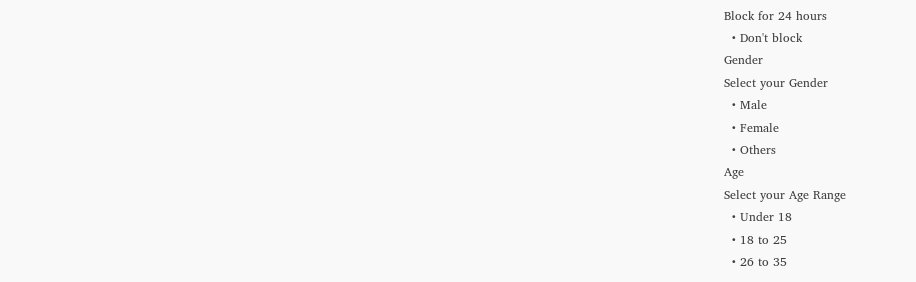Block for 24 hours
  • Don't block
Gender
Select your Gender
  • Male
  • Female
  • Others
Age
Select your Age Range
  • Under 18
  • 18 to 25
  • 26 to 35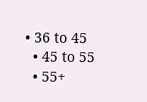• 36 to 45
  • 45 to 55
  • 55+